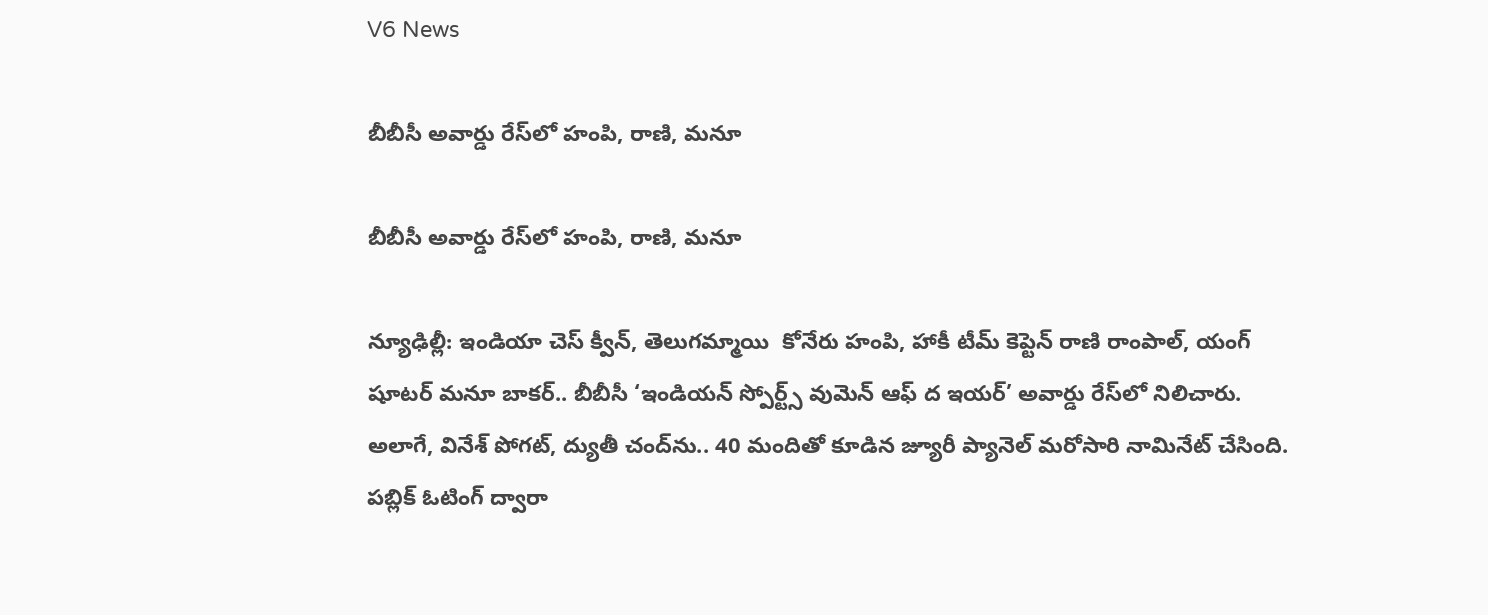V6 News

బీబీసీ అవార్డు రేస్‌‌‌‌లో హంపి, రాణి, మనూ

బీబీసీ అవార్డు రేస్‌‌‌‌లో హంపి, రాణి, మనూ

న్యూఢిల్లీ: ఇండియా చెస్ క్వీన్, తెలుగమ్మాయి  కోనేరు హంపి, హాకీ టీమ్‌‌‌‌ కెప్టెన్‌‌‌‌ రాణి రాంపాల్‌‌‌‌, యంగ్‌‌‌‌ షూటర్‌‌‌‌ మనూ బాకర్‌‌‌‌.. బీబీసీ ‘ఇండియన్‌‌‌‌ స్పోర్ట్స్‌‌‌‌ వుమెన్‌‌‌‌ ఆఫ్‌‌‌‌ ద ఇయర్‌‌‌‌’ అవార్డు రేస్‌‌‌‌లో నిలిచారు. అలాగే, వినేశ్‌‌‌‌ పోగట్‌‌‌‌, ద్యుతీ చంద్‌‌‌‌ను.. 40 మందితో కూడిన జ్యూరీ ప్యానెల్‌‌‌‌ మరోసారి నామినేట్‌‌‌‌ చేసింది. పబ్లిక్‌‌‌‌ ఓటింగ్ ద్వారా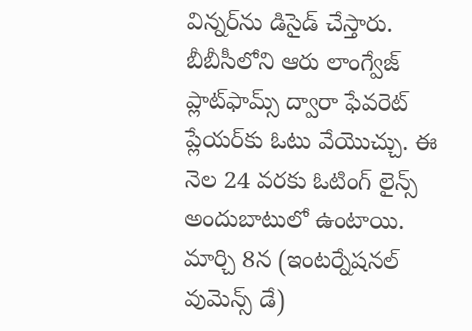విన్నర్‌‌‌‌ను డిసైడ్‌‌‌‌ చేస్తారు. బీబీసీలోని ఆరు లాంగ్వేజ్‌‌‌‌ ప్లాట్‌‌‌‌ఫామ్స్‌‌‌‌ ద్వారా ఫేవరెట్‌‌‌‌ ప్లేయర్‌‌‌‌కు ఓటు వేయొచ్చు. ఈ నెల 24 వరకు ఓటింగ్‌‌‌‌ లైన్స్‌‌‌‌ అందుబాటులో ఉంటాయి. మార్చి 8న (ఇంటర్నేషనల్‌‌‌‌ వుమెన్స్‌‌‌‌ డే)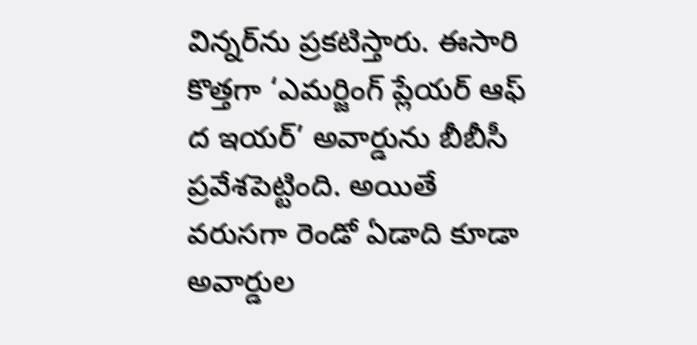విన్నర్‌‌‌‌ను ప్రకటిస్తారు. ఈసారి కొత్తగా ‘ఎమర్జింగ్‌‌‌‌ ప్లేయర్‌‌‌‌ ఆఫ్‌‌‌‌ ద ఇయర్‌‌‌‌’ అవార్డును బీబీసీ ప్రవేశపెట్టింది. అయితే వరుసగా రెండో ఏడాది కూడా అవార్డుల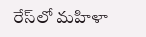రేస్‌‌‌‌లో మహిళా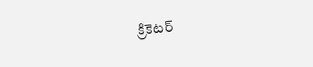క్రికెటర్‌‌‌‌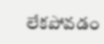లేకపోవడం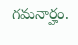గమనార్హం.